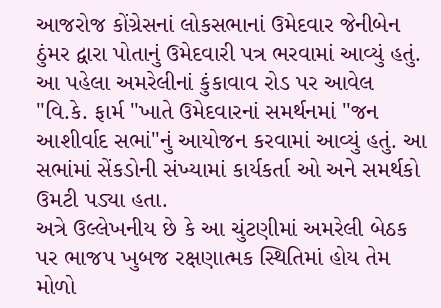આજરોજ કોંગ્રેસનાં લોકસભાનાં ઉમેદવાર જેનીબેન ઠુંમર દ્વારા પોતાનું ઉમેદવારી પત્ર ભરવામાં આવ્યું હતું. આ પહેલા અમરેલીનાં કુંકાવાવ રોડ પર આવેલ "વિ.કે. ફાર્મ "ખાતે ઉમેદવારનાં સમર્થનમાં "જન આશીર્વાદ સભાં"નું આયોજન કરવામાં આવ્યું હતું. આ સભાંમાં સેંકડોની સંખ્યામાં કાર્યકર્તા ઓ અને સમર્થકો ઉમટી પડ્યા હતા.
અત્રે ઉલ્લેખનીય છે કે આ ચુંટણીમાં અમરેલી બેઠક પર ભાજપ ખુબજ રક્ષણાત્મક સ્થિતિમાં હોય તેમ મોળો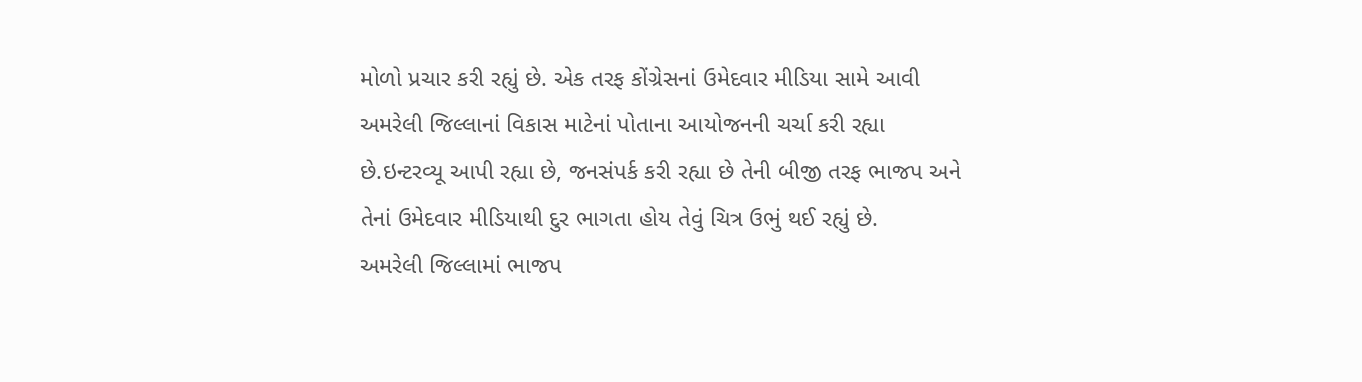મોળો પ્રચાર કરી રહ્યું છે. એક તરફ કોંગ્રેસનાં ઉમેદવાર મીડિયા સામે આવી અમરેલી જિલ્લાનાં વિકાસ માટેનાં પોતાના આયોજનની ચર્ચા કરી રહ્યા છે.ઇન્ટરવ્યૂ આપી રહ્યા છે, જનસંપર્ક કરી રહ્યા છે તેની બીજી તરફ ભાજપ અને તેનાં ઉમેદવાર મીડિયાથી દુર ભાગતા હોય તેવું ચિત્ર ઉભું થઈ રહ્યું છે.
અમરેલી જિલ્લામાં ભાજપ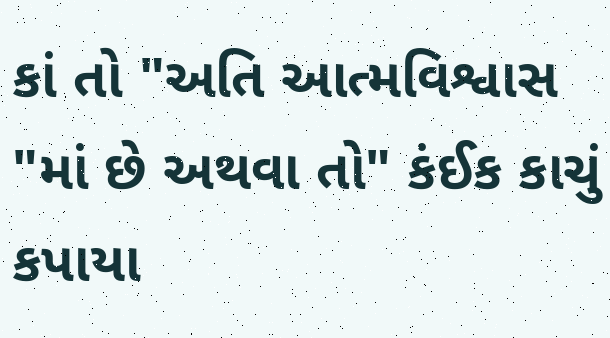કાં તો "અતિ આત્મવિશ્વાસ "માં છે અથવા તો" કંઈક કાચું કપાયા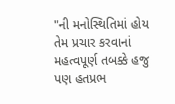"ની મનોસ્થિતિમાં હોય તેમ પ્રચાર કરવાનાં મહત્વપૂર્ણ તબક્કે હજુ પણ હતપ્રભ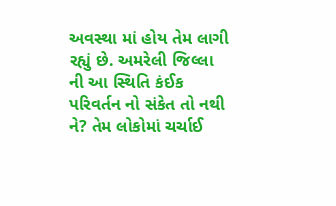અવસ્થા માં હોય તેમ લાગી રહ્યું છે. અમરેલી જિલ્લા ની આ સ્થિતિ કંઈક પરિવર્તન નો સંકેત તો નથી ને? તેમ લોકોમાં ચર્ચાઈ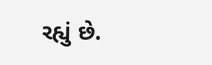રહ્યું છે.